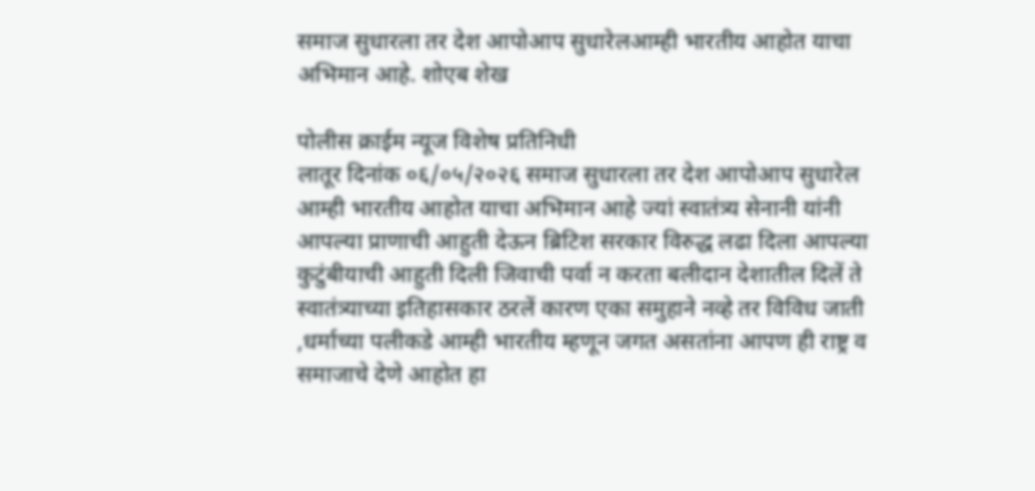समाज सुधारला तर देश आपोआप सुधारेलआम्ही भारतीय आहोत याचा अभिमान आहे. शोएब शेख

पोलीस क्राईम न्यूज विशेष प्रतिनिधी
लातूर दिनांक ०६/०५/२०२६ समाज सुधारला तर देश आपोआप सुधारेल
आम्ही भारतीय आहोत याचा अभिमान आहे ज्यां स्वातंत्र्य सेनानी यांनी आपल्या प्राणाची आहुती देऊन ब्रिटिश सरकार विरुद्ध लढा दिला आपल्या कुटुंबीयाची आहुती दिली जिवाची पर्वा न करता बलीदान देशातील दिलें ते स्वातंत्र्याच्या इतिहासकार ठरलें कारण एका समुहाने नव्हे तर विविध जाती ,धर्माच्या पलीकडे आम्ही भारतीय म्हणून जगत असतांना आपण ही राष्ट्र व समाजाचे देणे आहोत हा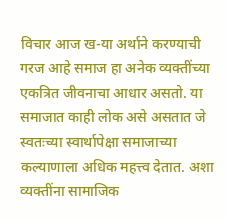विचार आज ख-या अर्थाने करण्याची गरज आहे समाज हा अनेक व्यक्तींच्या एकत्रित जीवनाचा आधार असतो. या समाजात काही लोक असे असतात जे स्वतःच्या स्वार्थापेक्षा समाजाच्या कल्याणाला अधिक महत्त्व देतात. अशा व्यक्तींना सामाजिक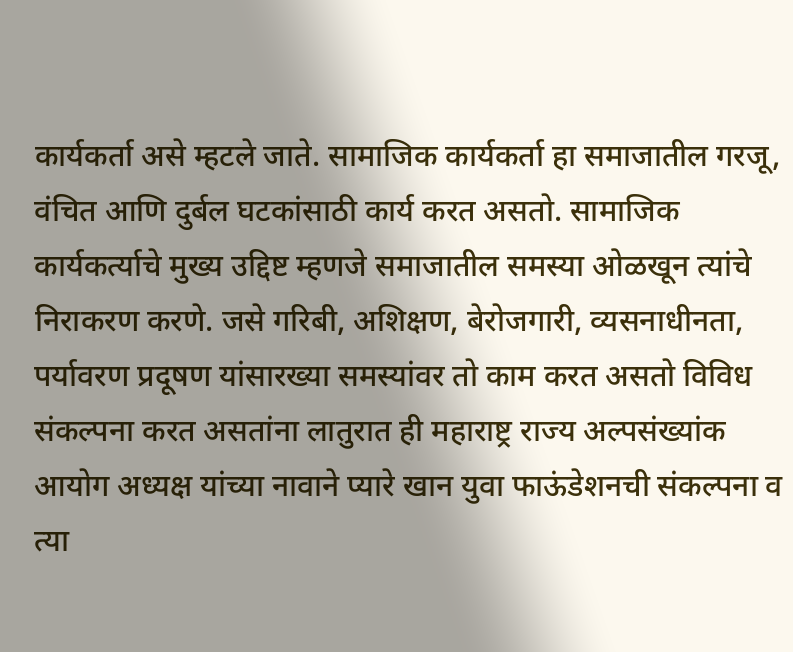कार्यकर्ता असे म्हटले जाते. सामाजिक कार्यकर्ता हा समाजातील गरजू, वंचित आणि दुर्बल घटकांसाठी कार्य करत असतो. सामाजिक कार्यकर्त्याचे मुख्य उद्दिष्ट म्हणजे समाजातील समस्या ओळखून त्यांचे निराकरण करणे. जसे गरिबी, अशिक्षण, बेरोजगारी, व्यसनाधीनता, पर्यावरण प्रदूषण यांसारख्या समस्यांवर तो काम करत असतो विविध संकल्पना करत असतांना लातुरात ही महाराष्ट्र राज्य अल्पसंख्यांक आयोग अध्यक्ष यांच्या नावाने प्यारे खान युवा फाऊंडेशनची संकल्पना व त्या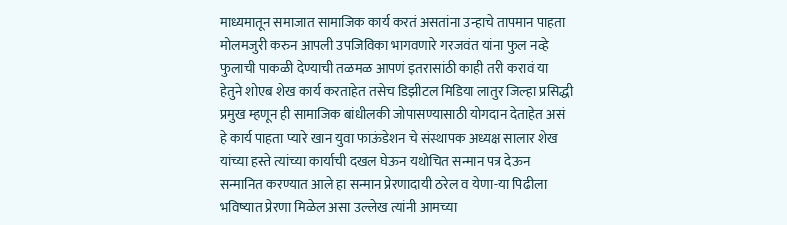माध्यमातून समाजात सामाजिक कार्य करतं असतांना उन्हाचे तापमान पाहता मोलमजुरी करुन आपली उपजिविका भागवणारे गरजवंत यांना फुल नव्हे फुलाची पाकळी देण्याची तळमळ आपणं इतरासांठी काही तरी करावं या हेतुने शोएब शेख कार्य करताहेत तसेच डिझीटल मिडिया लातुर जिल्हा प्रसिद्धी प्रमुख म्हणून ही सामाजिक बांधीलकी जोपासण्यासाठी योगदान देताहेत असं हे कार्य पाहता प्यारे खान युवा फाऊंडेशन चे संस्थापक अध्यक्ष सालार शेख यांच्या हस्ते त्यांच्या कार्याची दखल घेऊन यथोचित सन्मान पत्र देऊन सन्मानित करण्यात आले हा सन्मान प्रेरणादायी ठरेल व येणा-या पिढीला भविष्यात प्रेरणा मिळेल असा उल्लेख त्यांनी आमच्या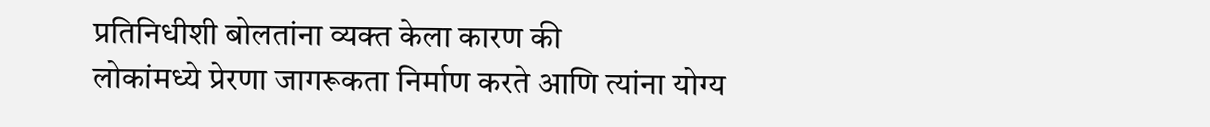प्रतिनिधीशी बोलतांना व्यक्त केला कारण की
लोकांमध्ये प्रेरणा जागरूकता निर्माण करते आणि त्यांना योग्य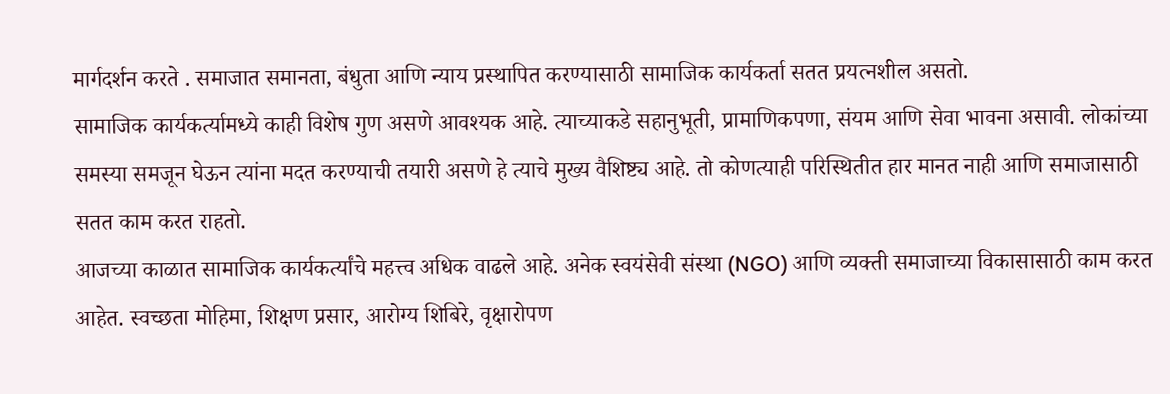मार्गदर्शन करते . समाजात समानता, बंधुता आणि न्याय प्रस्थापित करण्यासाठी सामाजिक कार्यकर्ता सतत प्रयत्नशील असतो.
सामाजिक कार्यकर्त्यामध्ये काही विशेष गुण असणे आवश्यक आहे. त्याच्याकडे सहानुभूती, प्रामाणिकपणा, संयम आणि सेवा भावना असावी. लोकांच्या समस्या समजून घेऊन त्यांना मदत करण्याची तयारी असणे हे त्याचे मुख्य वैशिष्ट्य आहे. तो कोणत्याही परिस्थितीत हार मानत नाही आणि समाजासाठी सतत काम करत राहतो.
आजच्या काळात सामाजिक कार्यकर्त्यांचे महत्त्व अधिक वाढले आहे. अनेक स्वयंसेवी संस्था (NGO) आणि व्यक्ती समाजाच्या विकासासाठी काम करत आहेत. स्वच्छता मोहिमा, शिक्षण प्रसार, आरोग्य शिबिरे, वृक्षारोपण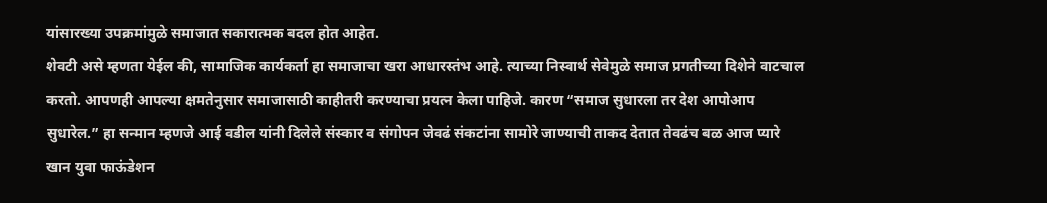यांसारख्या उपक्रमांमुळे समाजात सकारात्मक बदल होत आहेत.
शेवटी असे म्हणता येईल की, सामाजिक कार्यकर्ता हा समाजाचा खरा आधारस्तंभ आहे. त्याच्या निस्वार्थ सेवेमुळे समाज प्रगतीच्या दिशेने वाटचाल करतो. आपणही आपल्या क्षमतेनुसार समाजासाठी काहीतरी करण्याचा प्रयत्न केला पाहिजे. कारण “समाज सुधारला तर देश आपोआप सुधारेल.” हा सन्मान म्हणजे आई वडील यांनी दिलेले संस्कार व संगोपन जेवढं संकटांना सामोरे जाण्याची ताकद देतात तेवढंच बळ आज प्यारे खान युवा फाऊंडेशन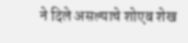ने दिले असल्याचे शोएब शेख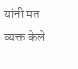यांनी मत व्यक्त केले